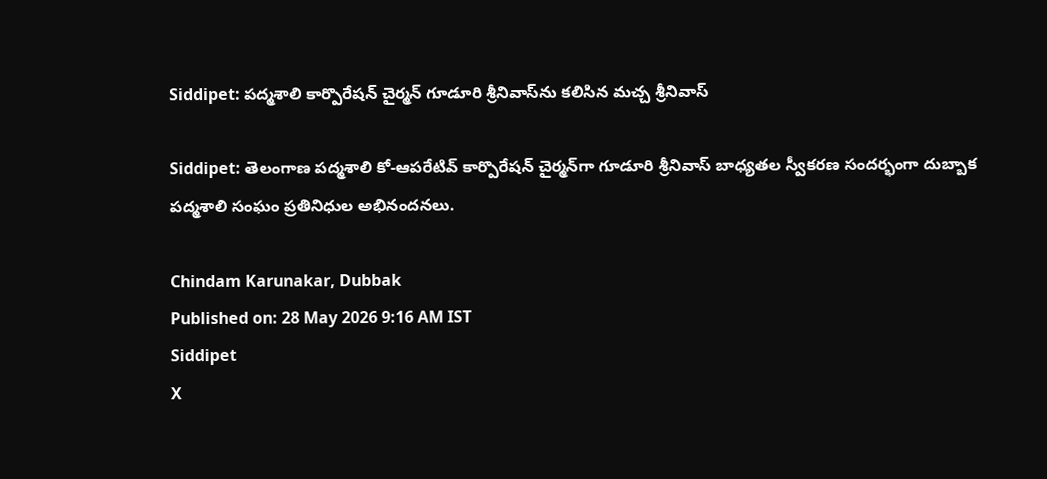Siddipet: పద్మశాలి కార్పొరేషన్ చైర్మన్ గూడూరి శ్రీనివాస్‌ను కలిసిన మచ్చ శ్రీనివాస్

Siddipet: తెలంగాణ పద్మశాలి కో-ఆపరేటివ్ కార్పొరేషన్ చైర్మన్‌గా గూడూరి శ్రీనివాస్ బాధ్యతల స్వీకరణ సందర్భంగా దుబ్బాక పద్మశాలి సంఘం ప్రతినిధుల అభినందనలు.

Chindam Karunakar, Dubbak
Published on: 28 May 2026 9:16 AM IST
Siddipet
X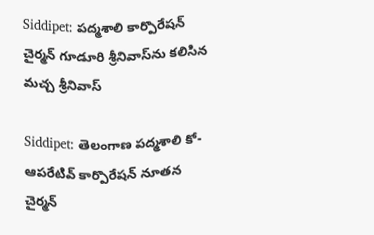Siddipet: పద్మశాలి కార్పొరేషన్ చైర్మన్ గూడూరి శ్రీనివాస్‌ను కలిసిన మచ్చ శ్రీనివాస్

Siddipet: తెలంగాణ పద్మశాలి కో-ఆపరేటివ్ కార్పొరేషన్ నూతన చైర్మన్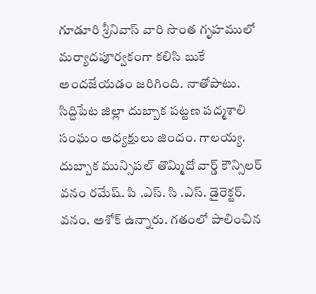గూడూరి శ్రీనివాస్ వారి సొంత గృహములో మర్యాదపూర్వకంగా కలిసి బుకే అందజేయడం జరిగింది. నాతోపాటు. సిద్దిపేట జిల్లా దుబ్బాక పట్టణ పద్మశాలి సంఘం అధ్యక్షులు జిందం. గాలయ్య. దుబ్బాక మున్సిపల్ తొమ్మిదో వార్డ్ కౌన్సిలర్ వనం రమేష్. పి .ఎస్. సి .ఎస్. డైరెక్టర్. వనం. అశోక్ ఉన్నారు. గతంలో పాలించిన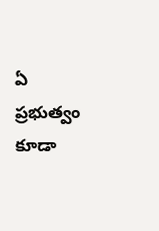ఏ ప్రభుత్వం కూడా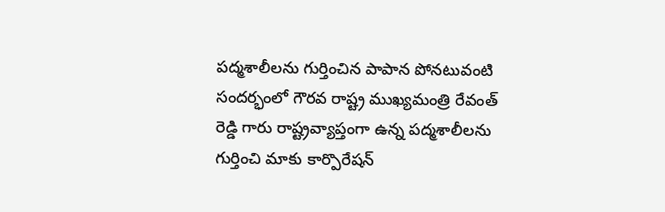పద్మశాలీలను గుర్తించిన పాపాన పోనటువంటి సందర్భంలో గౌరవ రాష్ట్ర ముఖ్యమంత్రి రేవంత్ రెడ్డి గారు రాష్ట్రవ్యాప్తంగా ఉన్న పద్మశాలీలను గుర్తించి మాకు కార్పొరేషన్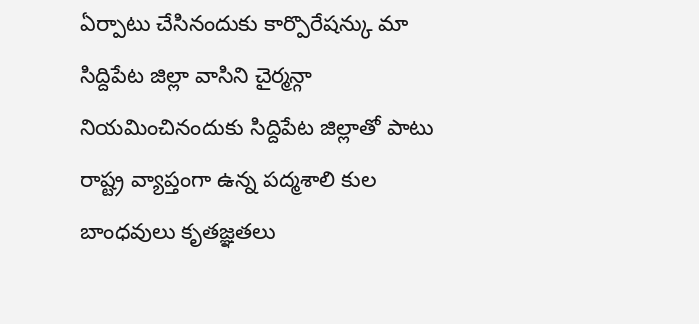ఏర్పాటు చేసినందుకు కార్పొరేషన్కు మా సిద్దిపేట జిల్లా వాసిని చైర్మన్గా నియమించినందుకు సిద్దిపేట జిల్లాతో పాటు రాష్ట్ర వ్యాప్తంగా ఉన్న పద్మశాలి కుల బాంధవులు కృతజ్ఞతలు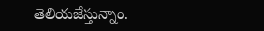తెలియజేస్తున్నాం.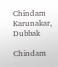Chindam Karunakar, Dubbak

Chindam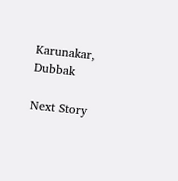Karunakar, Dubbak

Next Story